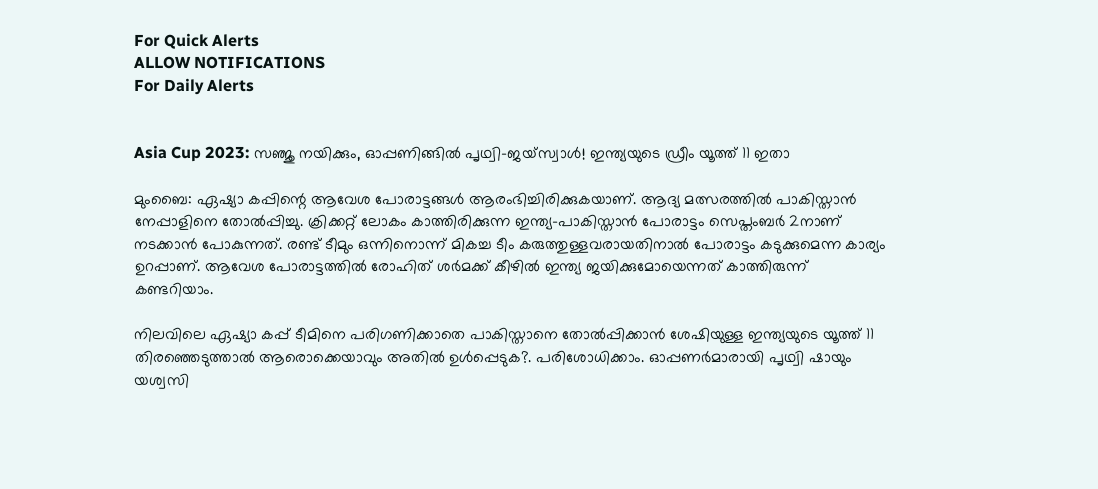For Quick Alerts
ALLOW NOTIFICATIONS
For Daily Alerts


Asia Cup 2023: സഞ്ജു നയിക്കും, ഓപ്പണിങ്ങില്‍ പൃഥ്വി-ജയ്‌സ്വാള്‍! ഇന്ത്യയുടെ ഡ്രീം യൂത്ത് 11 ഇതാ

മുംബൈ: ഏഷ്യാ കപ്പിന്റെ ആവേശ പോരാട്ടങ്ങള്‍ ആരംഭിച്ചിരിക്കുകയാണ്. ആദ്യ മത്സരത്തില്‍ പാകിസ്താന്‍ നേപ്പാളിനെ തോല്‍പ്പിച്ചു. ക്രിക്കറ്റ് ലോകം കാത്തിരിക്കുന്ന ഇന്ത്യ-പാകിസ്താന്‍ പോരാട്ടം സെപ്തംബര്‍ 2നാണ് നടക്കാന്‍ പോകുന്നത്. രണ്ട് ടീമും ഒന്നിനൊന്ന് മികച്ച ടീം കരുത്തുള്ളവരായതിനാല്‍ പോരാട്ടം കടുക്കുമെന്ന കാര്യം ഉറപ്പാണ്. ആവേശ പോരാട്ടത്തില്‍ രോഹിത് ശര്‍മക്ക് കീഴില്‍ ഇന്ത്യ ജയിക്കുമോയെന്നത് കാത്തിരുന്ന് കണ്ടറിയാം.

നിലവിലെ ഏഷ്യാ കപ്പ് ടീമിനെ പരിഗണിക്കാതെ പാകിസ്താനെ തോല്‍പ്പിക്കാന്‍ ശേഷിയുള്ള ഇന്ത്യയുടെ യൂത്ത് 11 തിരഞ്ഞെടുത്താല്‍ ആരൊക്കെയാവും അതില്‍ ഉള്‍പ്പെടുക?. പരിശോധിക്കാം. ഓപ്പണര്‍മാരായി പൃഥ്വി ഷായും യശ്വസി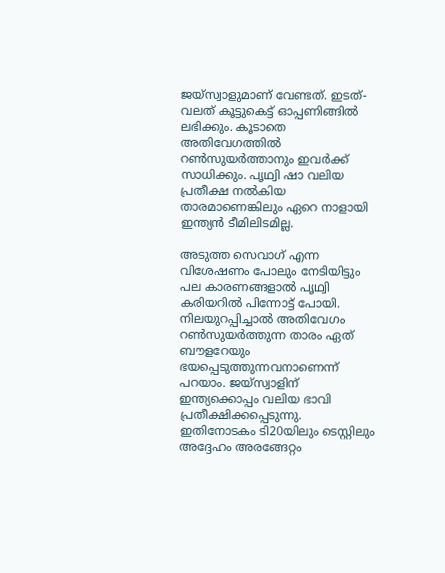ജയ്‌സ്വാളുമാണ് വേണ്ടത്. ഇടത്-വലത് കൂട്ടുകെട്ട് ഓപ്പണിങ്ങില്‍ ലഭിക്കും. കൂടാതെ അതിവേഗത്തില്‍ റണ്‍സുയര്‍ത്താനും ഇവര്‍ക്ക് സാധിക്കും. പൃഥ്വി ഷാ വലിയ പ്രതീക്ഷ നല്‍കിയ താരമാണെങ്കിലും ഏറെ നാളായി ഇന്ത്യന്‍ ടീമിലിടമില്ല.

അടുത്ത സെവാഗ് എന്ന വിശേഷണം പോലും നേടിയിട്ടും പല കാരണങ്ങളാല്‍ പൃഥ്വി കരിയറില്‍ പിന്നോട്ട് പോയി. നിലയുറപ്പിച്ചാല്‍ അതിവേഗം റണ്‍സുയര്‍ത്തുന്ന താരം ഏത് ബൗളറേയും ഭയപ്പെടുത്തുന്നവനാണെന്ന് പറയാം. ജയ്‌സ്വാളിന് ഇന്ത്യക്കൊപ്പം വലിയ ഭാവി പ്രതീക്ഷിക്കപ്പെടുന്നു. ഇതിനോടകം ടി20യിലും ടെസ്റ്റിലും അദ്ദേഹം അരങ്ങേറ്റം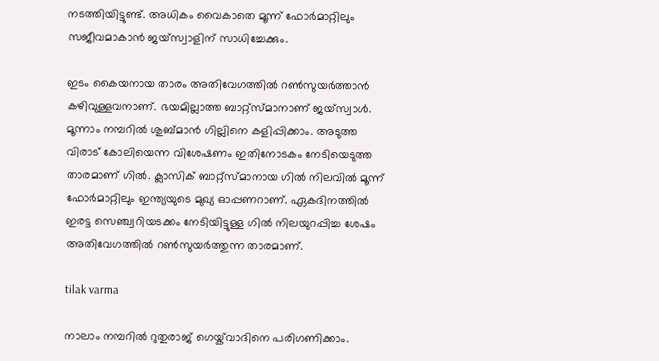നടത്തിയിട്ടുണ്ട്. അധികം വൈകാതെ മൂന്ന് ഫോര്‍മാറ്റിലും സജീവമാകാന്‍ ജയ്‌സ്വാളിന് സാധിച്ചേക്കും.

ഇടം കൈയനായ താരം അതിവേഗത്തില്‍ റണ്‍സുയര്‍ത്താന്‍ കഴിവുള്ളവനാണ്. ഭയമില്ലാത്ത ബാറ്റ്‌സ്മാനാണ് ജയ്‌സ്വാള്‍. മൂന്നാം നമ്പറില്‍ ശുബ്മാന്‍ ഗില്ലിനെ കളിപ്പിക്കാം. അടുത്ത വിരാട് കോലിയെന്ന വിശേഷണം ഇതിനോടകം നേടിയെടുത്ത താരമാണ് ഗില്‍. ക്ലാസിക് ബാറ്റ്‌സ്മാനായ ഗില്‍ നിലവില്‍ മൂന്ന് ഫോര്‍മാറ്റിലും ഇന്ത്യയുടെ മുഖ്യ ഓപ്പണറാണ്. ഏകദിനത്തില്‍ ഇരട്ട സെഞ്ച്വറിയടക്കം നേടിയിട്ടുള്ള ഗില്‍ നിലയുറപ്പിച്ച ശേഷം അതിവേഗത്തില്‍ റണ്‍സുയര്‍ത്തുന്ന താരമാണ്.

tilak varma

നാലാം നമ്പറില്‍ റുതുരാജ് ഗെയ്ക്‌വാദിനെ പരിഗണിക്കാം.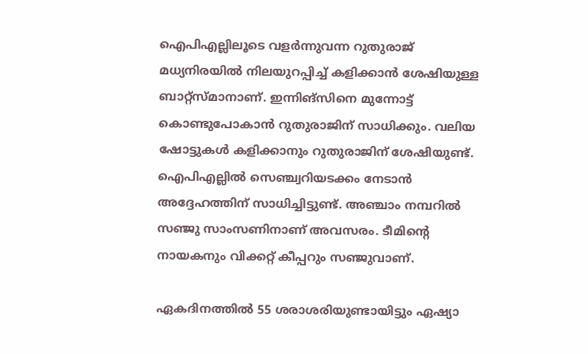ഐപിഎല്ലിലൂടെ വളര്‍ന്നുവന്ന റുതുരാജ് മധ്യനിരയില്‍ നിലയുറപ്പിച്ച് കളിക്കാന്‍ ശേഷിയുള്ള ബാറ്റ്‌സ്മാനാണ്. ഇന്നിങ്‌സിനെ മുന്നോട്ട് കൊണ്ടുപോകാന്‍ റുതുരാജിന് സാധിക്കും. വലിയ ഷോട്ടുകള്‍ കളിക്കാനും റുതുരാജിന് ശേഷിയുണ്ട്. ഐപിഎല്ലില്‍ സെഞ്ച്വറിയടക്കം നേടാന്‍ അദ്ദേഹത്തിന് സാധിച്ചിട്ടുണ്ട്. അഞ്ചാം നമ്പറില്‍ സഞ്ജു സാംസണിനാണ് അവസരം. ടീമിന്റെ നായകനും വിക്കറ്റ് കീപ്പറും സഞ്ജുവാണ്.

ഏകദിനത്തില്‍ 55 ശരാശരിയുണ്ടായിട്ടും ഏഷ്യാ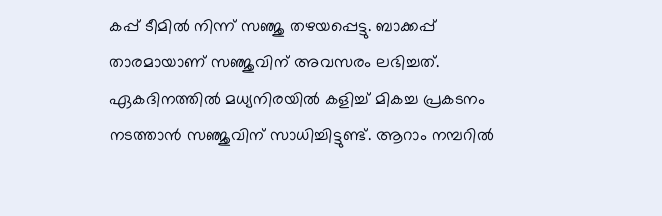കപ്പ് ടീമില്‍ നിന്ന് സഞ്ജു തഴയപ്പെട്ടു. ബാക്കപ്പ് താരമായാണ് സഞ്ജുവിന് അവസരം ലഭിച്ചത്. ഏകദിനത്തില്‍ മധ്യനിരയില്‍ കളിച്ച് മികച്ച പ്രകടനം നടത്താന്‍ സഞ്ജുവിന് സാധിച്ചിട്ടുണ്ട്. ആറാം നമ്പറില്‍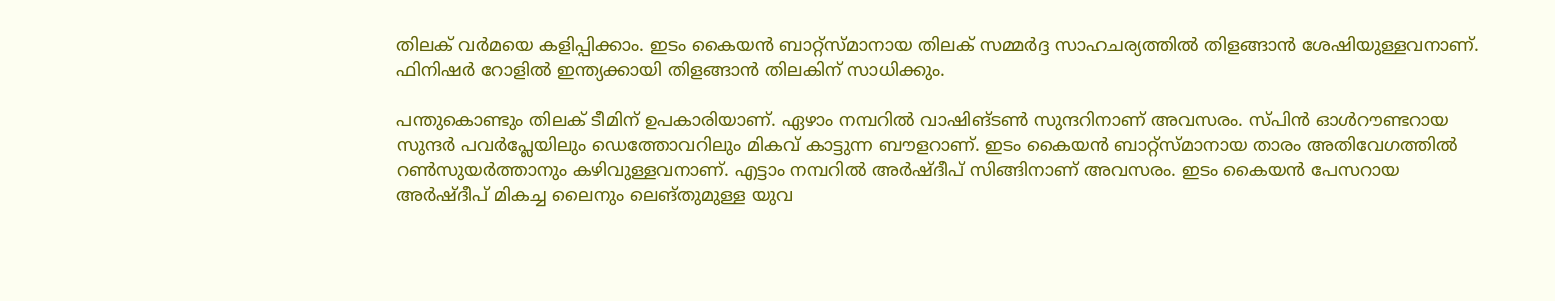തിലക് വര്‍മയെ കളിപ്പിക്കാം. ഇടം കൈയന്‍ ബാറ്റ്‌സ്മാനായ തിലക് സമ്മര്‍ദ്ദ സാഹചര്യത്തില്‍ തിളങ്ങാന്‍ ശേഷിയുള്ളവനാണ്. ഫിനിഷര്‍ റോളില്‍ ഇന്ത്യക്കായി തിളങ്ങാന്‍ തിലകിന് സാധിക്കും.

പന്തുകൊണ്ടും തിലക് ടീമിന് ഉപകാരിയാണ്. ഏഴാം നമ്പറില്‍ വാഷിങ്ടണ്‍ സുന്ദറിനാണ് അവസരം. സ്പിന്‍ ഓള്‍റൗണ്ടറായ സുന്ദര്‍ പവര്‍പ്ലേയിലും ഡെത്തോവറിലും മികവ് കാട്ടുന്ന ബൗളറാണ്. ഇടം കൈയന്‍ ബാറ്റ്‌സ്മാനായ താരം അതിവേഗത്തില്‍ റണ്‍സുയര്‍ത്താനും കഴിവുള്ളവനാണ്. എട്ടാം നമ്പറില്‍ അര്‍ഷ്ദീപ് സിങ്ങിനാണ് അവസരം. ഇടം കൈയന്‍ പേസറായ അര്‍ഷ്ദീപ് മികച്ച ലൈനും ലെങ്തുമുള്ള യുവ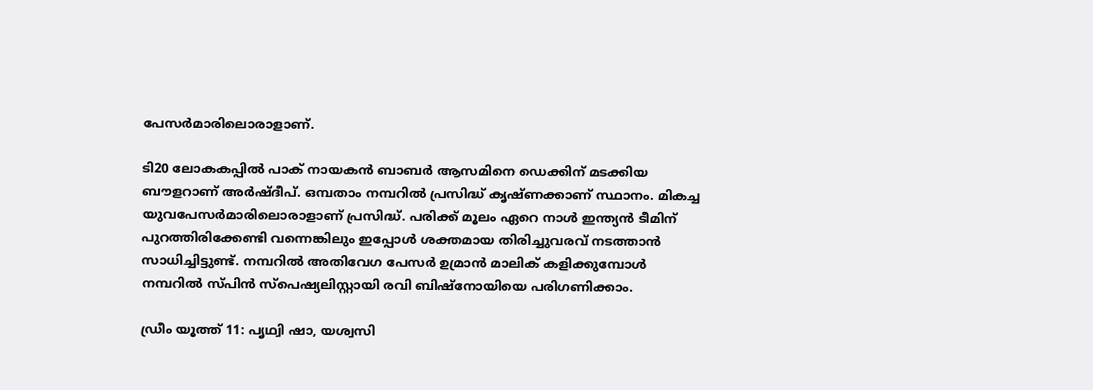പേസര്‍മാരിലൊരാളാണ്.

ടി20 ലോകകപ്പില്‍ പാക് നായകന്‍ ബാബര്‍ ആസമിനെ ഡെക്കിന് മടക്കിയ ബൗളറാണ് അര്‍ഷ്ദീപ്. ഒമ്പതാം നമ്പറില്‍ പ്രസിദ്ധ് കൃഷ്ണക്കാണ് സ്ഥാനം. മികച്ച യുവപേസര്‍മാരിലൊരാളാണ് പ്രസിദ്ധ്. പരിക്ക് മൂലം ഏറെ നാള്‍ ഇന്ത്യന്‍ ടീമിന് പുറത്തിരിക്കേണ്ടി വന്നെങ്കിലും ഇപ്പോള്‍ ശക്തമായ തിരിച്ചുവരവ് നടത്താന്‍ സാധിച്ചിട്ടുണ്ട്. നമ്പറില്‍ അതിവേഗ പേസര്‍ ഉമ്രാന്‍ മാലിക് കളിക്കുമ്പോള്‍ നമ്പറില്‍ സ്പിന്‍ സ്‌പെഷ്യലിസ്റ്റായി രവി ബിഷ്‌നോയിയെ പരിഗണിക്കാം.

ഡ്രീം യൂത്ത് 11: പൃഥ്വി ഷാ, യശ്വസി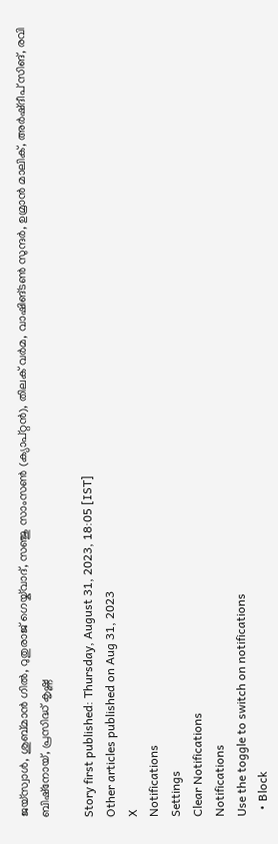ജയ്‌സ്വാള്‍, ശുബ്മാന്‍ ഗില്‍, റുതുരാജ് ഗെയ്ക്‌വാദ്, സഞ്ജു സാംസണ്‍ (ക്യാപ്റ്റന്‍), തിലക് വര്‍മ, വാഷിങ്ടണ്‍ സുന്ദര്‍, ഉമ്രാന്‍ മാലിക്, അര്‍ഷ്ദീപ് സിങ്, രവി ബിഷ്‌നോയ്, പ്രസിദ്ധ് കൃഷ്ണ

Story first published: Thursday, August 31, 2023, 18:05 [IST]
Other articles published on Aug 31, 2023
X
Notifications
Settings
Clear Notifications
Notifications
Use the toggle to switch on notifications
  • Block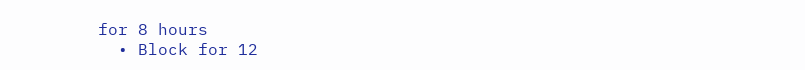for 8 hours
  • Block for 12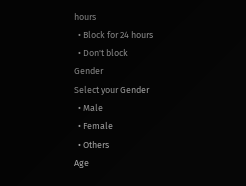hours
  • Block for 24 hours
  • Don't block
Gender
Select your Gender
  • Male
  • Female
  • Others
Age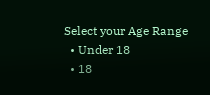Select your Age Range
  • Under 18
  • 18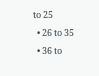to 25
  • 26 to 35
  • 36 to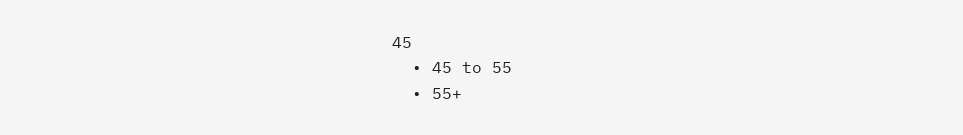45
  • 45 to 55
  • 55+